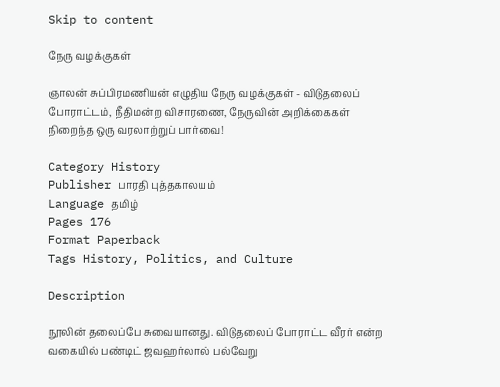Skip to content

நேரு வழக்குகள்

ஞாலன் சுப்பிரமணியன் எழுதிய நேரு வழக்குகள் - விடுதலைப் போராட்டம், நீதிமன்ற விசாரணை, நேருவின் அறிக்கைகள் நிறைந்த ஒரு வரலாற்றுப் பார்வை!

Category History
Publisher பாரதி புத்தகாலயம்
Language தமிழ்
Pages 176
Format Paperback
Tags History, Politics, and Culture

Description

நூலின் தலைப்பே சுவையானது. விடுதலைப் போராட்ட வீரர் என்ற வகையில் பண்டிட் ஜவஹர்லால் பல்வேறு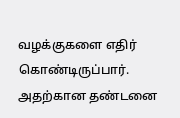வழக்குகளை எதிர் கொண்டிருப்பார். அதற்கான தண்டனை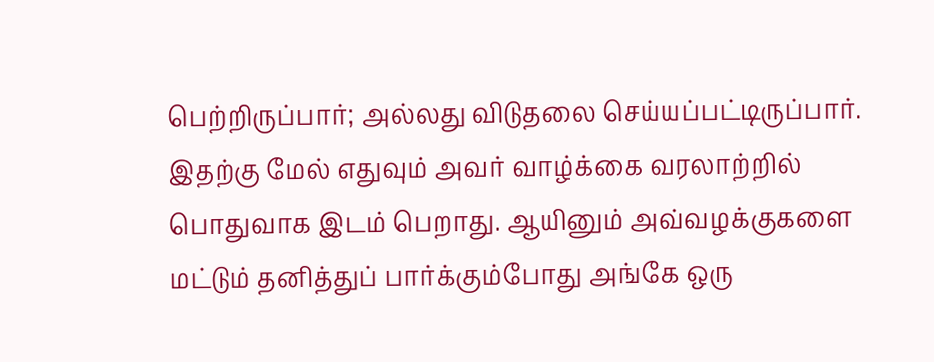பெற்றிருப்பார்; அல்லது விடுதலை செய்யப்பட்டிருப்பார். இதற்கு மேல் எதுவும் அவர் வாழ்க்கை வரலாற்றில் பொதுவாக இடம் பெறாது. ஆயினும் அவ்வழக்குகளை மட்டும் தனித்துப் பார்க்கும்போது அங்கே ஒரு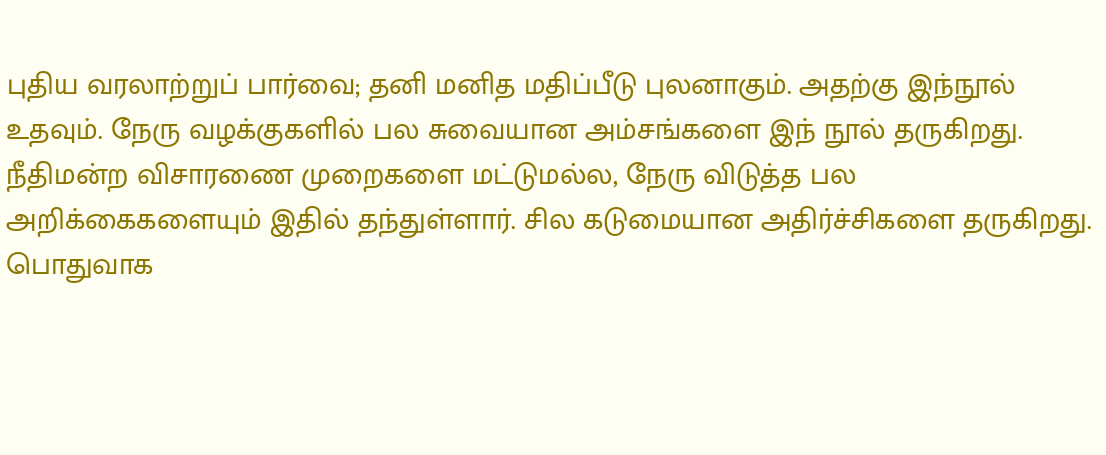புதிய வரலாற்றுப் பார்வை; தனி மனித மதிப்பீடு புலனாகும். அதற்கு இந்நூல் உதவும். நேரு வழக்குகளில் பல சுவையான அம்சங்களை இந் நூல் தருகிறது. நீதிமன்ற விசாரணை முறைகளை மட்டுமல்ல, நேரு விடுத்த பல அறிக்கைகளையும் இதில் தந்துள்ளார். சில கடுமையான அதிர்ச்சிகளை தருகிறது. பொதுவாக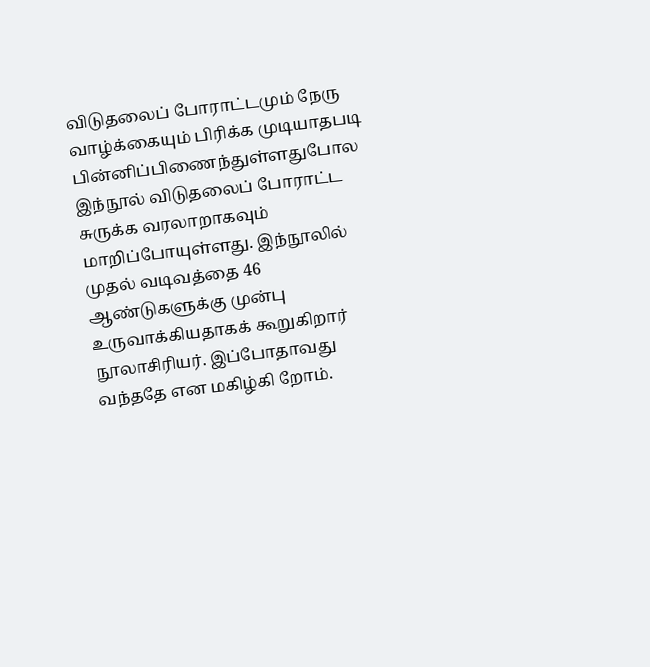விடுதலைப் போராட்டமும் நேரு வாழ்க்கையும் பிரிக்க முடியாதபடி பின்னிப்பிணைந்துள்ளதுபோல இந்நூல் விடுதலைப் போராட்ட சுருக்க வரலாறாகவும் மாறிப்போயுள்ளது. இந்நூலில் முதல் வடிவத்தை 46 ஆண்டுகளுக்கு முன்பு உருவாக்கியதாகக் கூறுகிறார் நூலாசிரியர். இப்போதாவது வந்ததே என மகிழ்கி றோம்.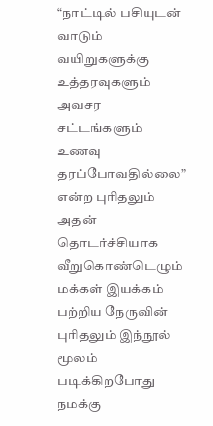“நாட்டில் பசியுடன் வாடும் வயிறுகளுக்கு உத்தரவுகளும் அவசர சட்டங்களும் உணவு தரப்போவதில்லை” என்ற புரிதலும் அதன் தொடர்ச்சியாக வீறுகொண்டெழும் மக்கள் இயக்கம் பற்றிய நேருவின் புரிதலும் இந்நூல் மூலம் படிக்கிறபோது நமக்கு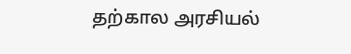தற்கால அரசியல்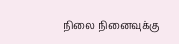நிலை நினைவுக்கு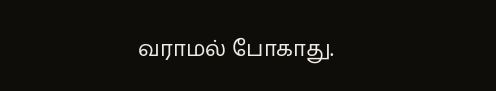வராமல் போகாது.